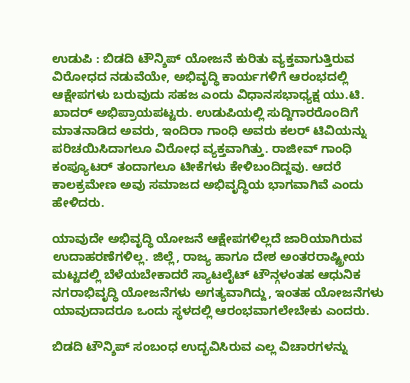ಉಡುಪಿ : ಬಿಡದಿ ಟೌನ್ಶಿಪ್ ಯೋಜನೆ ಕುರಿತು ವ್ಯಕ್ತವಾಗುತ್ತಿರುವ ವಿರೋಧದ ನಡುವೆಯೇ, ಅಭಿವೃದ್ಧಿ ಕಾರ್ಯಗಳಿಗೆ ಆರಂಭದಲ್ಲಿ ಆಕ್ಷೇಪಗಳು ಬರುವುದು ಸಹಜ ಎಂದು ವಿಧಾನಸಭಾಧ್ಯಕ್ಷ ಯು.ಟಿ. ಖಾದರ್ ಅಭಿಪ್ರಾಯಪಟ್ಟರು. ಉಡುಪಿಯಲ್ಲಿ ಸುದ್ದಿಗಾರರೊಂದಿಗೆ ಮಾತನಾಡಿದ ಅವರು, ಇಂದಿರಾ ಗಾಂಧಿ ಅವರು ಕಲರ್ ಟಿವಿಯನ್ನು ಪರಿಚಯಿಸಿದಾಗಲೂ ವಿರೋಧ ವ್ಯಕ್ತವಾಗಿತ್ತು. ರಾಜೀವ್ ಗಾಂಧಿ ಕಂಪ್ಯೂಟರ್ ತಂದಾಗಲೂ ಟೀಕೆಗಳು ಕೇಳಿಬಂದಿದ್ದವು. ಆದರೆ ಕಾಲಕ್ರಮೇಣ ಅವು ಸಮಾಜದ ಅಭಿವೃದ್ಧಿಯ ಭಾಗವಾಗಿವೆ ಎಂದು ಹೇಳಿದರು.

ಯಾವುದೇ ಅಭಿವೃದ್ಧಿ ಯೋಜನೆ ಆಕ್ಷೇಪಗಳಿಲ್ಲದೆ ಜಾರಿಯಾಗಿರುವ ಉದಾಹರಣೆಗಳಿಲ್ಲ. ಜಿಲ್ಲೆ, ರಾಜ್ಯ ಹಾಗೂ ದೇಶ ಅಂತರರಾಷ್ಟ್ರೀಯ ಮಟ್ಟದಲ್ಲಿ ಬೆಳೆಯಬೇಕಾದರೆ ಸ್ಯಾಟಲೈಟ್ ಟೌನ್ಗಳಂತಹ ಆಧುನಿಕ ನಗರಾಭಿವೃದ್ಧಿ ಯೋಜನೆಗಳು ಅಗತ್ಯವಾಗಿದ್ದು, ಇಂತಹ ಯೋಜನೆಗಳು ಯಾವುದಾದರೂ ಒಂದು ಸ್ಥಳದಲ್ಲಿ ಆರಂಭವಾಗಲೇಬೇಕು ಎಂದರು.

ಬಿಡದಿ ಟೌನ್ಶಿಪ್ ಸಂಬಂಧ ಉದ್ಭವಿಸಿರುವ ಎಲ್ಲ ವಿಚಾರಗಳನ್ನು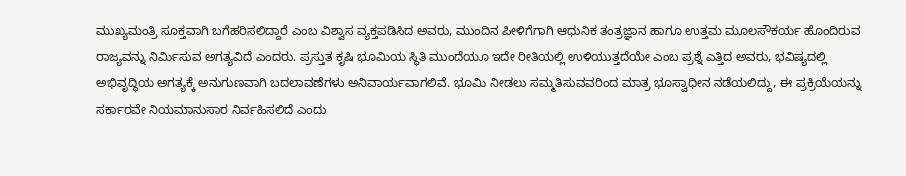ಮುಖ್ಯಮಂತ್ರಿ ಸೂಕ್ತವಾಗಿ ಬಗೆಹರಿಸಲಿದ್ದಾರೆ ಎಂಬ ವಿಶ್ವಾಸ ವ್ಯಕ್ತಪಡಿಸಿದ ಅವರು, ಮುಂದಿನ ಪೀಳಿಗೆಗಾಗಿ ಆಧುನಿಕ ತಂತ್ರಜ್ಞಾನ ಹಾಗೂ ಉತ್ತಮ ಮೂಲಸೌಕರ್ಯ ಹೊಂದಿರುವ ರಾಜ್ಯವನ್ನು ನಿರ್ಮಿಸುವ ಅಗತ್ಯವಿದೆ ಎಂದರು. ಪ್ರಸ್ತುತ ಕೃಷಿ ಭೂಮಿಯ ಸ್ಥಿತಿ ಮುಂದೆಯೂ ಇದೇ ರೀತಿಯಲ್ಲಿ ಉಳಿಯುತ್ತದೆಯೇ ಎಂಬ ಪ್ರಶ್ನೆ ಎತ್ತಿದ ಅವರು, ಭವಿಷ್ಯದಲ್ಲಿ ಅಭಿವೃದ್ಧಿಯ ಅಗತ್ಯಕ್ಕೆ ಅನುಗುಣವಾಗಿ ಬದಲಾವಣೆಗಳು ಅನಿವಾರ್ಯವಾಗಲಿವೆ. ಭೂಮಿ ನೀಡಲು ಸಮ್ಮತಿಸುವವರಿಂದ ಮಾತ್ರ ಭೂಸ್ವಾಧೀನ ನಡೆಯಲಿದ್ದು, ಈ ಪ್ರಕ್ರಿಯೆಯನ್ನು ಸರ್ಕಾರವೇ ನಿಯಮಾನುಸಾರ ನಿರ್ವಹಿಸಲಿದೆ ಎಂದು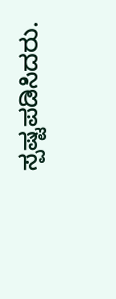ಸ್ಪಷ್ಟಪಡಿಸಿದರು.